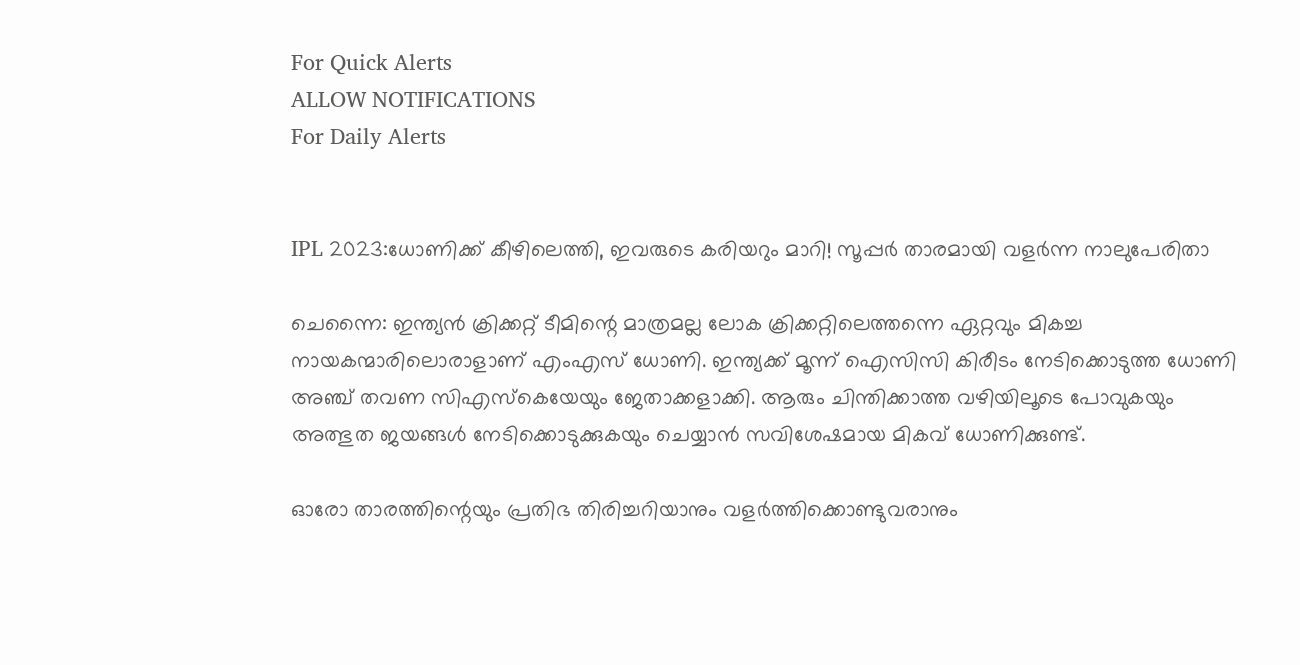For Quick Alerts
ALLOW NOTIFICATIONS
For Daily Alerts


IPL 2023:ധോണിക്ക് കീഴിലെത്തി, ഇവരുടെ കരിയറും മാറി! സൂപ്പര്‍ താരമായി വളര്‍ന്ന നാലുപേരിതാ

ചെന്നൈ: ഇന്ത്യന്‍ ക്രിക്കറ്റ് ടീമിന്റെ മാത്രമല്ല ലോക ക്രിക്കറ്റിലെത്തന്നെ ഏറ്റവും മികച്ച നായകന്മാരിലൊരാളാണ് എംഎസ് ധോണി. ഇന്ത്യക്ക് മൂന്ന് ഐസിസി കിരീടം നേടിക്കൊടുത്ത ധോണി അഞ്ച് തവണ സിഎസ്‌കെയേയും ജേതാക്കളാക്കി. ആരും ചിന്തിക്കാത്ത വഴിയിലൂടെ പോവുകയും അത്ഭുത ജയങ്ങള്‍ നേടിക്കൊടുക്കുകയും ചെയ്യാന്‍ സവിശേഷമായ മികവ് ധോണിക്കുണ്ട്.

ഓരോ താരത്തിന്റെയും പ്രതിഭ തിരിച്ചറിയാനും വളര്‍ത്തിക്കൊണ്ടുവരാനും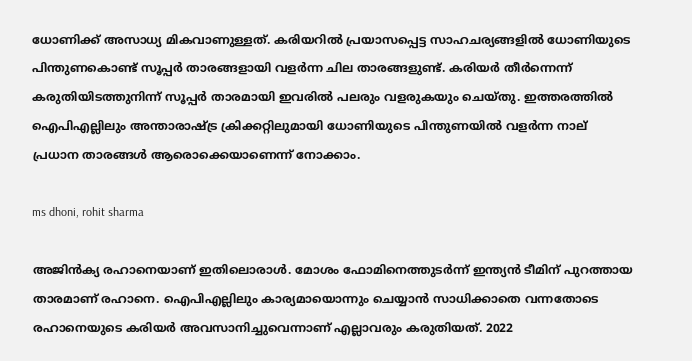ധോണിക്ക് അസാധ്യ മികവാണുള്ളത്. കരിയറില്‍ പ്രയാസപ്പെട്ട സാഹചര്യങ്ങളില്‍ ധോണിയുടെ പിന്തുണകൊണ്ട് സൂപ്പര്‍ താരങ്ങളായി വളര്‍ന്ന ചില താരങ്ങളുണ്ട്. കരിയര്‍ തീര്‍ന്നെന്ന് കരുതിയിടത്തുനിന്ന് സൂപ്പര്‍ താരമായി ഇവരില്‍ പലരും വളരുകയും ചെയ്തു. ഇത്തരത്തില്‍ ഐപിഎല്ലിലും അന്താരാഷ്ട്ര ക്രിക്കറ്റിലുമായി ധോണിയുടെ പിന്തുണയില്‍ വളര്‍ന്ന നാല് പ്രധാന താരങ്ങള്‍ ആരൊക്കെയാണെന്ന് നോക്കാം.

ms dhoni, rohit sharma

അജിന്‍ക്യ രഹാനെയാണ് ഇതിലൊരാള്‍. മോശം ഫോമിനെത്തുടര്‍ന്ന് ഇന്ത്യന്‍ ടീമിന് പുറത്തായ താരമാണ് രഹാനെ. ഐപിഎല്ലിലും കാര്യമായൊന്നും ചെയ്യാന്‍ സാധിക്കാതെ വന്നതോടെ രഹാനെയുടെ കരിയര്‍ അവസാനിച്ചുവെന്നാണ് എല്ലാവരും കരുതിയത്. 2022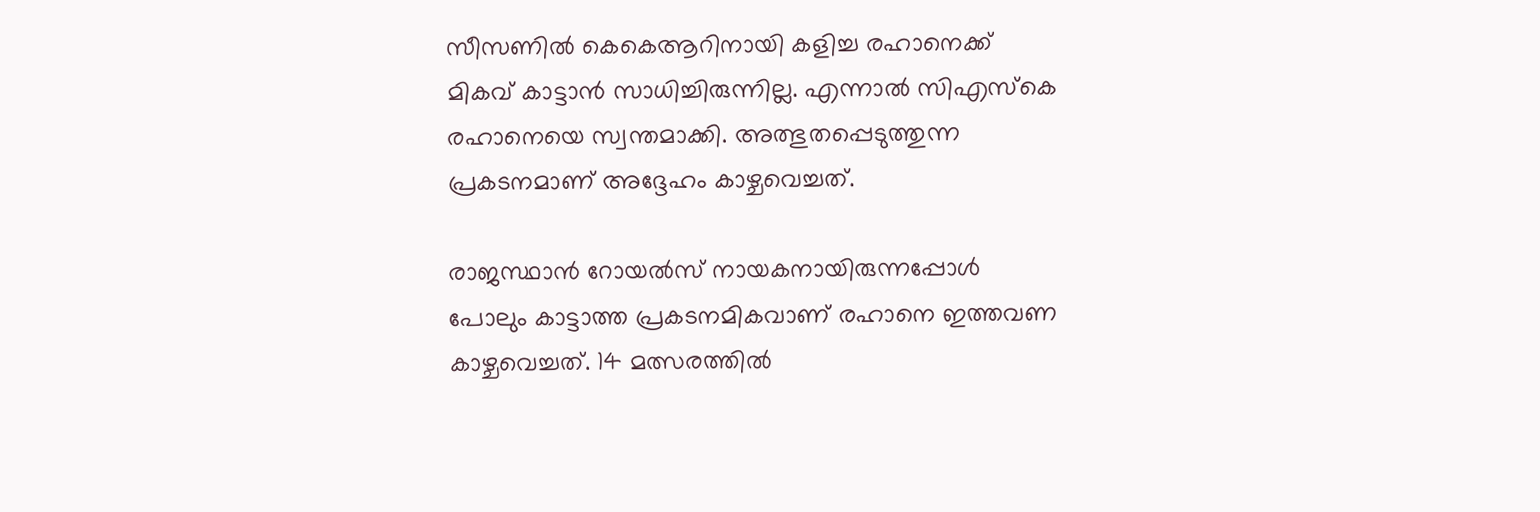സീസണില്‍ കെകെആറിനായി കളിച്ച രഹാനെക്ക് മികവ് കാട്ടാന്‍ സാധിച്ചിരുന്നില്ല. എന്നാല്‍ സിഎസ്‌കെ രഹാനെയെ സ്വന്തമാക്കി. അത്ഭുതപ്പെടുത്തുന്ന പ്രകടനമാണ് അദ്ദേഹം കാഴ്ചവെച്ചത്.

രാജസ്ഥാന്‍ റോയല്‍സ് നായകനായിരുന്നപ്പോള്‍ പോലും കാട്ടാത്ത പ്രകടനമികവാണ് രഹാനെ ഇത്തവണ കാഴ്ചവെച്ചത്. 14 മത്സരത്തില്‍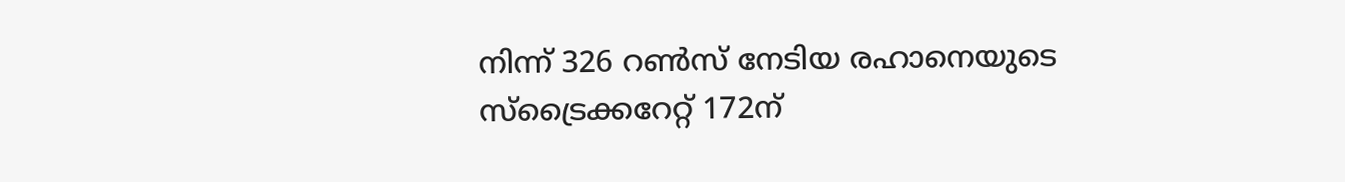നിന്ന് 326 റണ്‍സ് നേടിയ രഹാനെയുടെ സ്‌ട്രൈക്കറേറ്റ് 172ന്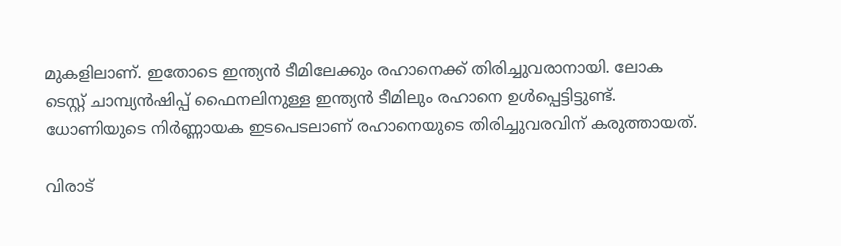മുകളിലാണ്. ഇതോടെ ഇന്ത്യന്‍ ടീമിലേക്കും രഹാനെക്ക് തിരിച്ചുവരാനായി. ലോക ടെസ്റ്റ് ചാമ്പ്യന്‍ഷിപ്പ് ഫൈനലിനുള്ള ഇന്ത്യന്‍ ടീമിലും രഹാനെ ഉള്‍പ്പെട്ടിട്ടുണ്ട്. ധോണിയുടെ നിര്‍ണ്ണായക ഇടപെടലാണ് രഹാനെയുടെ തിരിച്ചുവരവിന് കരുത്തായത്.

വിരാട്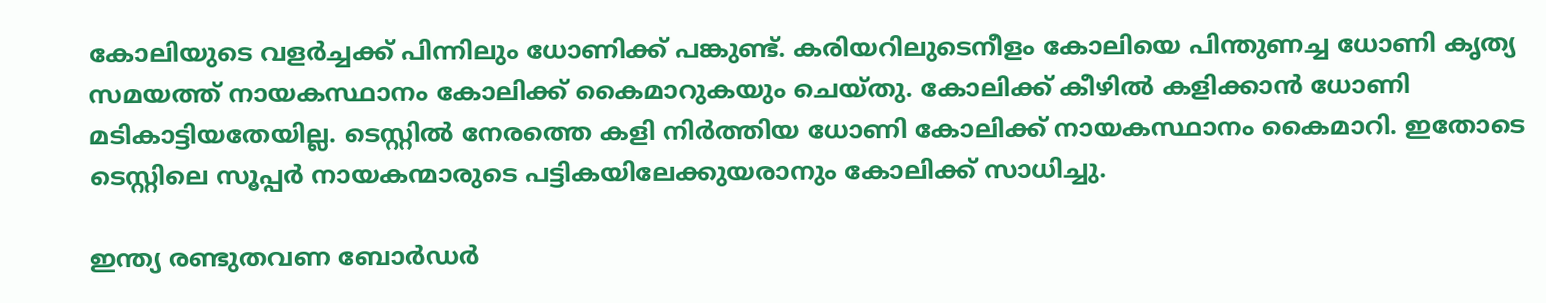കോലിയുടെ വളര്‍ച്ചക്ക് പിന്നിലും ധോണിക്ക് പങ്കുണ്ട്. കരിയറിലുടെനീളം കോലിയെ പിന്തുണച്ച ധോണി കൃത്യ സമയത്ത് നായകസ്ഥാനം കോലിക്ക് കൈമാറുകയും ചെയ്തു. കോലിക്ക് കീഴില്‍ കളിക്കാന്‍ ധോണി മടികാട്ടിയതേയില്ല. ടെസ്റ്റില്‍ നേരത്തെ കളി നിര്‍ത്തിയ ധോണി കോലിക്ക് നായകസ്ഥാനം കൈമാറി. ഇതോടെ ടെസ്റ്റിലെ സൂപ്പര്‍ നായകന്മാരുടെ പട്ടികയിലേക്കുയരാനും കോലിക്ക് സാധിച്ചു.

ഇന്ത്യ രണ്ടുതവണ ബോര്‍ഡര്‍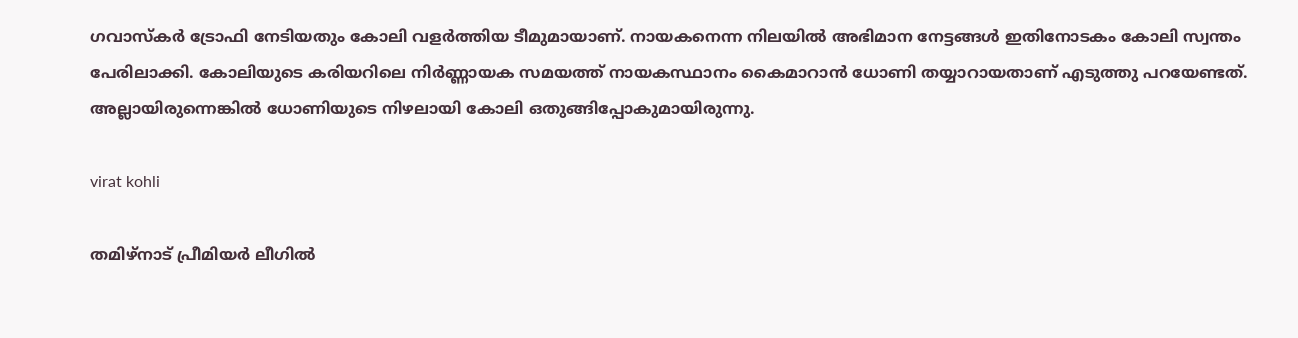ഗവാസ്‌കര്‍ ട്രോഫി നേടിയതും കോലി വളര്‍ത്തിയ ടീമുമായാണ്. നായകനെന്ന നിലയില്‍ അഭിമാന നേട്ടങ്ങള്‍ ഇതിനോടകം കോലി സ്വന്തം പേരിലാക്കി. കോലിയുടെ കരിയറിലെ നിര്‍ണ്ണായക സമയത്ത് നായകസ്ഥാനം കൈമാറാന്‍ ധോണി തയ്യാറായതാണ് എടുത്തു പറയേണ്ടത്. അല്ലായിരുന്നെങ്കില്‍ ധോണിയുടെ നിഴലായി കോലി ഒതുങ്ങിപ്പോകുമായിരുന്നു.

virat kohli

തമിഴ്‌നാട് പ്രീമിയര്‍ ലീഗില്‍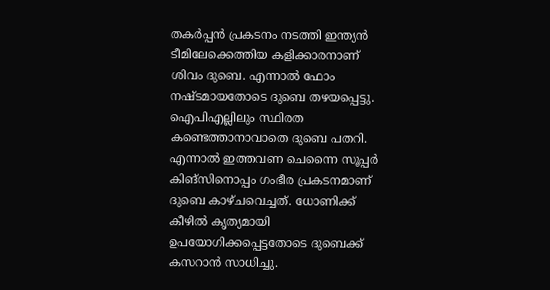തകര്‍പ്പന്‍ പ്രകടനം നടത്തി ഇന്ത്യന്‍ ടീമിലേക്കെത്തിയ കളിക്കാരനാണ് ശിവം ദുബെ. എന്നാല്‍ ഫോം നഷ്ടമായതോടെ ദുബെ തഴയപ്പെട്ടു. ഐപിഎല്ലിലും സ്ഥിരത കണ്ടെത്താനാവാതെ ദുബെ പതറി. എന്നാല്‍ ഇത്തവണ ചെന്നൈ സൂപ്പര്‍ കിങ്‌സിനൊപ്പം ഗംഭീര പ്രകടനമാണ് ദുബെ കാഴ്ചവെച്ചത്. ധോണിക്ക് കീഴില്‍ കൃത്യമായി ഉപയോഗിക്കപ്പെട്ടതോടെ ദുബെക്ക് കസറാന്‍ സാധിച്ചു.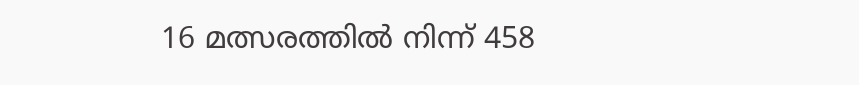16 മത്സരത്തില്‍ നിന്ന് 458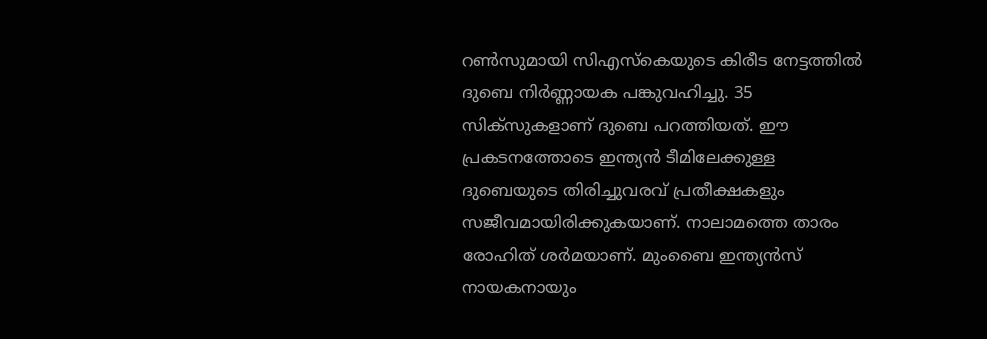റണ്‍സുമായി സിഎസ്‌കെയുടെ കിരീട നേട്ടത്തില്‍ ദുബെ നിര്‍ണ്ണായക പങ്കുവഹിച്ചു. 35 സിക്‌സുകളാണ് ദുബെ പറത്തിയത്. ഈ പ്രകടനത്തോടെ ഇന്ത്യന്‍ ടീമിലേക്കുള്ള ദുബെയുടെ തിരിച്ചുവരവ് പ്രതീക്ഷകളും സജീവമായിരിക്കുകയാണ്. നാലാമത്തെ താരം രോഹിത് ശര്‍മയാണ്. മുംബൈ ഇന്ത്യന്‍സ് നായകനായും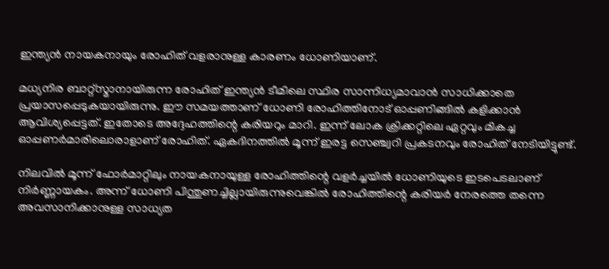ഇന്ത്യന്‍ നായകനായും രോഹിത് വളരാനുള്ള കാരണം ധോണിയാണ്.

മധ്യനിര ബാറ്റ്‌സ്മാനായിരുന്ന രോഹിത് ഇന്ത്യന്‍ ടീമിലെ സ്ഥിര സാന്നിധ്യമാവാന്‍ സാധിക്കാതെ പ്രയാസപ്പെടുകയായിരുന്നു. ഈ സമയത്താണ് ധോണി രോഹിത്തിനോട് ഓപ്പണിങ്ങില്‍ കളിക്കാന്‍ ആവിശ്യപ്പെട്ടത്. ഇതോടെ അദ്ദേഹത്തിന്റെ കരിയറും മാറി. ഇന്ന് ലോക ക്രിക്കറ്റിലെ ഏറ്റവും മികച്ച ഓപ്പണര്‍മാരിലൊരാളാണ് രോഹിത്. ഏകദിനത്തില്‍ മൂന്ന് ഇരട്ട സെഞ്ച്വറി പ്രകടനവും രോഹിത് നേടിയിട്ടുണ്ട്.

നിലവില്‍ മൂന്ന് ഫോര്‍മാറ്റിലും നായകനായുള്ള രോഹിത്തിന്റെ വളര്‍ച്ചയില്‍ ധോണിയുടെ ഇടപെടലാണ് നിര്‍ണ്ണായകം. അന്ന് ധോണി പിന്തുണച്ചില്ലായിരുന്നുവെങ്കില്‍ രോഹിത്തിന്റെ കരിയര്‍ നേരത്തെ തന്നെ അവസാനിക്കാനുള്ള സാധ്യത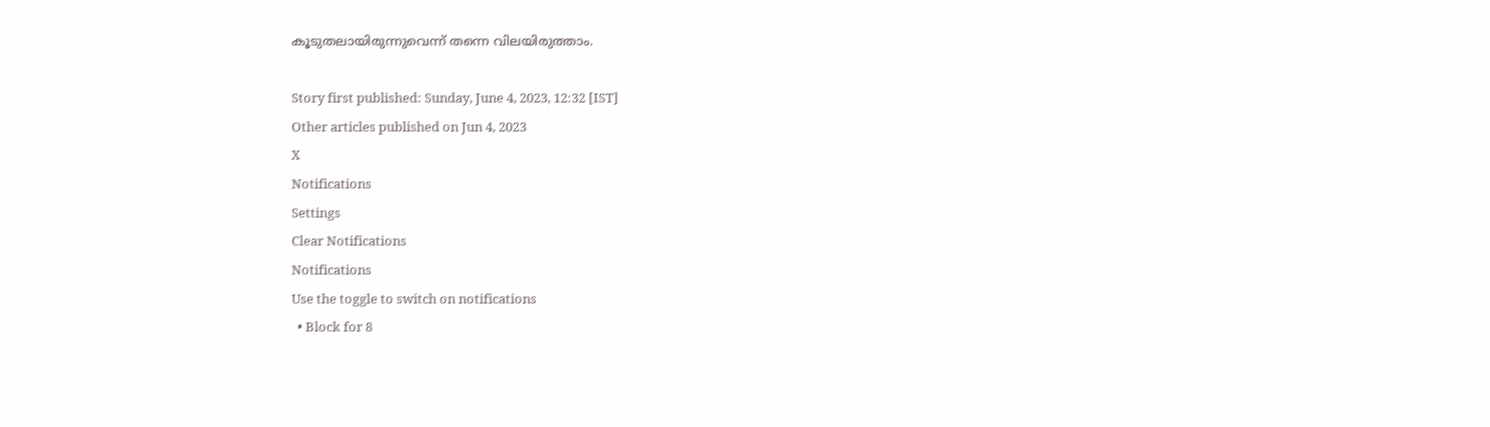കൂടുതലായിരുന്നുവെന്ന് തന്നെ വിലയിരുത്താം.

Story first published: Sunday, June 4, 2023, 12:32 [IST]
Other articles published on Jun 4, 2023
X
Notifications
Settings
Clear Notifications
Notifications
Use the toggle to switch on notifications
  • Block for 8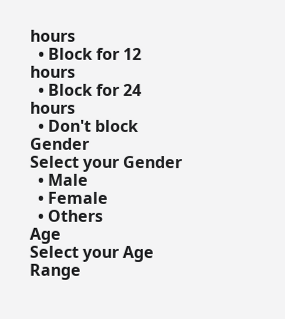hours
  • Block for 12 hours
  • Block for 24 hours
  • Don't block
Gender
Select your Gender
  • Male
  • Female
  • Others
Age
Select your Age Range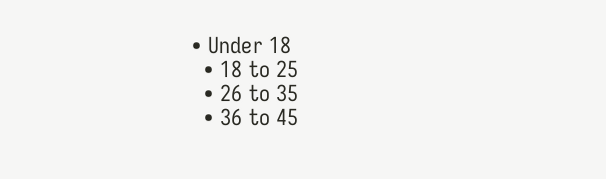• Under 18
  • 18 to 25
  • 26 to 35
  • 36 to 45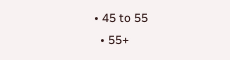• 45 to 55
  • 55+